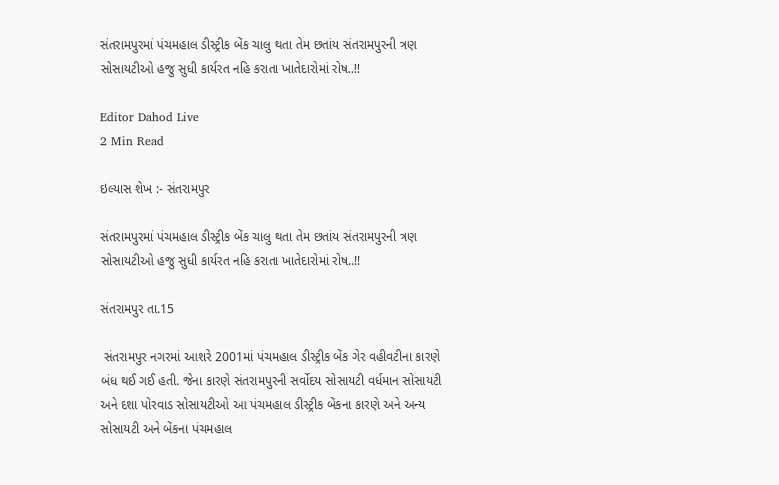સંતરામપુરમાં પંચમહાલ ડીસ્ટ્રીક બેંક ચાલુ થતા તેમ છતાંય સંતરામપુરની ત્રણ સોસાયટીઓ હજુ સુધી કાર્યરત નહિ કરાતા ખાતેદારોમાં રોષ..!!

Editor Dahod Live
2 Min Read

ઇલ્યાસ શેખ :- સંતરામપુર

સંતરામપુરમાં પંચમહાલ ડીસ્ટ્રીક બેંક ચાલુ થતા તેમ છતાંય સંતરામપુરની ત્રણ સોસાયટીઓ હજુ સુધી કાર્યરત નહિ કરાતા ખાતેદારોમાં રોષ..!!

સંતરામપુર તા.15

 સંતરામપુર નગરમાં આશરે 2001માં પંચમહાલ ડીસ્ટ્રીક બેંક ગેર વહીવટીના કારણે બંધ થઈ ગઈ હતી. જેના કારણે સંતરામપુરની સર્વોદય સોસાયટી વર્ધમાન સોસાયટી અને દશા પોરવાડ સોસાયટીઓ આ પંચમહાલ ડીસ્ટ્રીક બેંકના કારણે અને અન્ય સોસાયટી અને બેંકના પંચમહાલ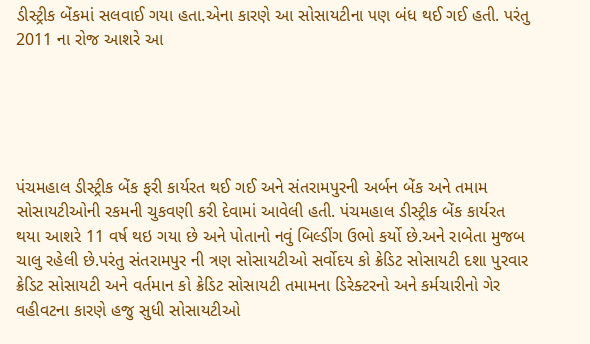ડીસ્ટ્રીક બેંકમાં સલવાઈ ગયા હતા.એના કારણે આ સોસાયટીના પણ બંધ થઈ ગઈ હતી. પરંતુ 2011 ના રોજ આશરે આ





પંચમહાલ ડીસ્ટ્રીક બેંક ફરી કાર્યરત થઈ ગઈ અને સંતરામપુરની અર્બન બેંક અને તમામ સોસાયટીઓની રકમની ચુકવણી કરી દેવામાં આવેલી હતી. પંચમહાલ ડીસ્ટ્રીક બેંક કાર્યરત થયા આશરે 11 વર્ષ થઇ ગયા છે અને પોતાનો નવું બિલ્ડીંગ ઉભો કર્યો છે.અને રાબેતા મુજબ ચાલુ રહેલી છે.પરંતુ સંતરામપુર ની ત્રણ સોસાયટીઓ સર્વોદય કો ક્રેડિટ સોસાયટી દશા પુરવાર ક્રેડિટ સોસાયટી અને વર્તમાન કો ક્રેડિટ સોસાયટી તમામના ડિરેક્ટરનો અને કર્મચારીનો ગેર વહીવટના કારણે હજુ સુધી સોસાયટીઓ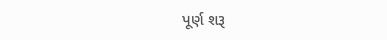પૂર્ણ શરૂ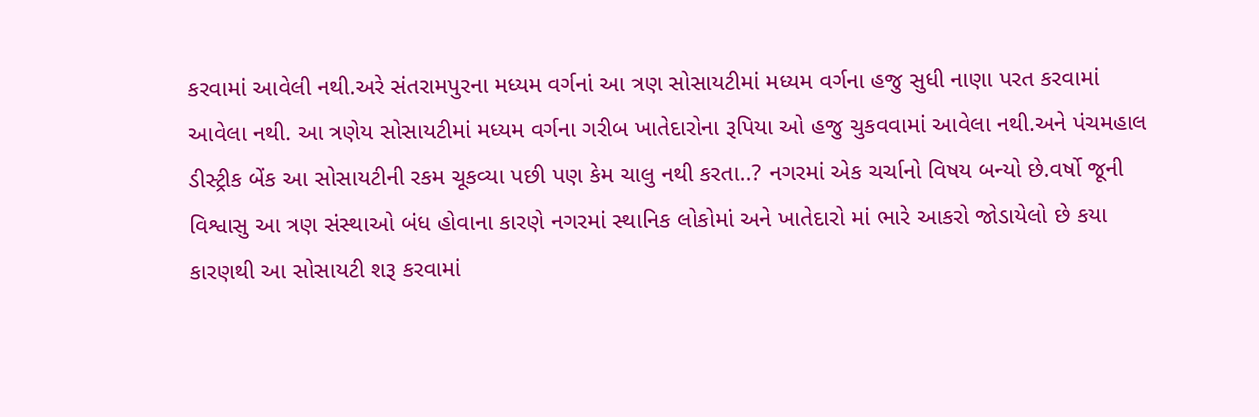કરવામાં આવેલી નથી.અરે સંતરામપુરના મધ્યમ વર્ગનાં આ ત્રણ સોસાયટીમાં મધ્યમ વર્ગના હજુ સુધી નાણા પરત કરવામાં આવેલા નથી. આ ત્રણેય સોસાયટીમાં મધ્યમ વર્ગના ગરીબ ખાતેદારોના રૂપિયા ઓ હજુ ચુકવવામાં આવેલા નથી.અને પંચમહાલ ડીસ્ટ્રીક બેંક આ સોસાયટીની રકમ ચૂકવ્યા પછી પણ કેમ ચાલુ નથી કરતા..? નગરમાં એક ચર્ચાનો વિષય બન્યો છે.વર્ષો જૂની વિશ્વાસુ આ ત્રણ સંસ્થાઓ બંધ હોવાના કારણે નગરમાં સ્થાનિક લોકોમાં અને ખાતેદારો માં ભારે આકરો જોડાયેલો છે કયા કારણથી આ સોસાયટી શરૂ કરવામાં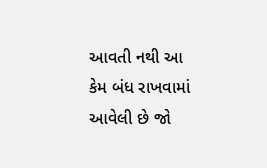આવતી નથી આ કેમ બંધ રાખવામાં આવેલી છે જો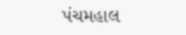પંચમહાલ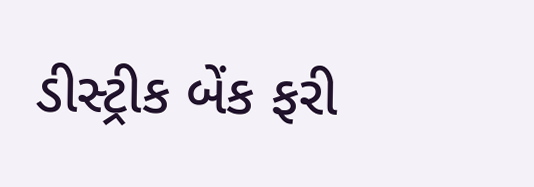ડીસ્ટ્રીક બેંક ફરી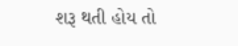શરૂ થતી હોય તો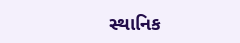સ્થાનિક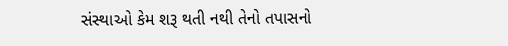સંસ્થાઓ કેમ શરૂ થતી નથી તેનો તપાસનો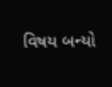વિષય બન્યો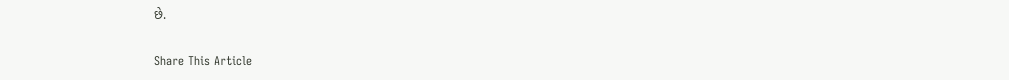છે.

Share This Article